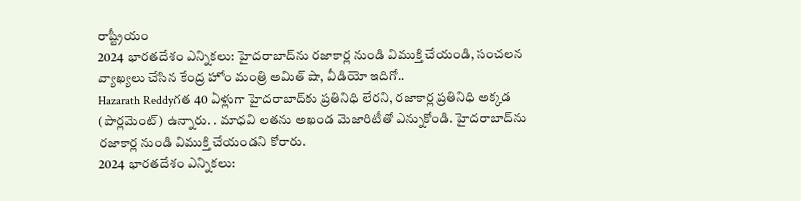రాష్ట్రీయం
2024 భారతదేశం ఎన్నికలు: హైదరాబాద్‌ను రజాకార్ల నుండి విముక్తి చేయండి, సంచలన వ్యాఖ్యలు చేసిన కేంద్ర హోం మంత్రి అమిత్ షా, వీడియో ఇదిగో..
Hazarath Reddyగత 40 ఏళ్లుగా హైదరాబాద్‌కు ప్రతినిధి లేరని, రజాకార్ల ప్రతినిధి అక్కడ (పార్లమెంట్) ఉన్నారు. . మాధవి లతను అఖండ మెజారిటీతో ఎన్నుకోండి. హైదరాబాద్‌ను రజాకార్ల నుండి విముక్తి చేయండని కోరారు.
2024 భారతదేశం ఎన్నికలు: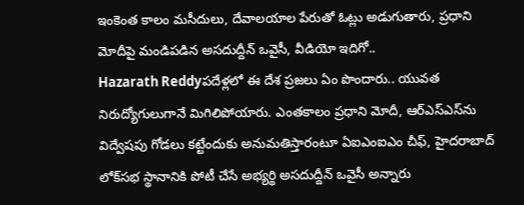ఇంకెంత కాలం మసీదులు, దేవాలయాల పేరుతో ఓట్లు అడుగుతారు, ప్రధాని మోదీపై మండిపడిన అసదుద్దీన్ ఒవైసీ, వీడియో ఇదిగో..
Hazarath Reddyపదేళ్లలో ఈ దేశ ప్రజలు ఏం పొందారు.. యువత నిరుద్యోగులుగానే మిగిలిపోయారు. ఎంతకాలం ప్రధాని మోదీ, ఆర్‌ఎస్‌ఎస్‌ను విద్వేషపు గోడలు కట్టేందుకు అనుమతిస్తారంటూ ఏఐఎంఐఎం చీఫ్, హైదరాబాద్ లోక్‌సభ స్థానానికి పోటీ చేసే అభ్యర్థి అసదుద్దీన్ ఒవైసీ అన్నారు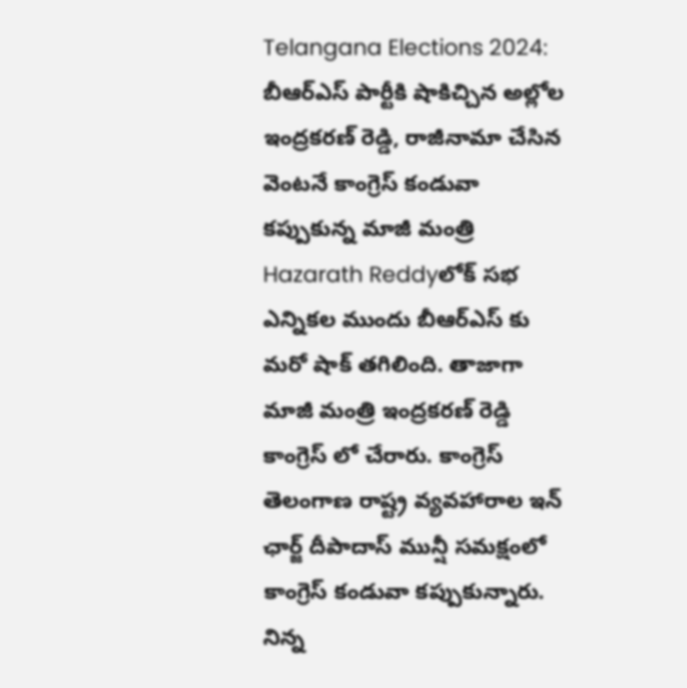Telangana Elections 2024: బీఆర్ఎస్ పార్టీకి షాకిచ్చిన అల్లోల ఇంద్రకరణ్ రెడ్డి, రాజీనామా చేసిన వెంటనే కాంగ్రెస్ కండువా కప్పుకున్న మాజీ మంత్రి
Hazarath Reddyలోక్ సభ ఎన్నికల ముందు బీఆర్ఎస్ కు మరో షాక్ తగిలింది. తాజాగా మాజీ మంత్రి ఇంద్రకరణ్ రెడ్డి కాంగ్రెస్ లో చేరారు. కాంగ్రెస్ తెలంగాణ రాష్ట్ర వ్యవహారాల ఇన్ ఛార్జ్ దీపాదాస్ మున్షీ సమక్షంలో కాంగ్రెస్ కండువా కప్పుకున్నారు. నిన్న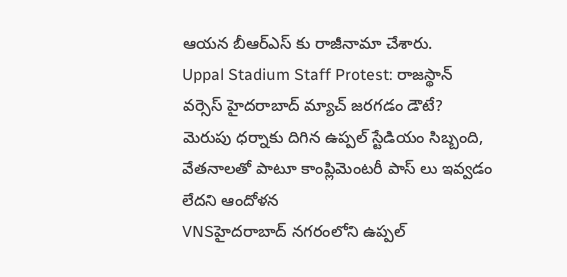ఆయన బీఆర్ఎస్ కు రాజీనామా చేశారు.
Uppal Stadium Staff Protest: రాజ‌స్థాన్ వ‌ర్సెస్ హైద‌రాబాద్ మ్యాచ్ జ‌ర‌గ‌డం డౌటే? మెరుపు ధ‌ర్నాకు దిగిన ఉప్ప‌ల్ స్టేడియం సిబ్బంది, వేత‌నాల‌తో పాటూ కాంప్లిమెంట‌రీ పాస్ లు ఇవ్వ‌డం లేద‌ని ఆందోళ‌న‌
VNSహైద‌రాబాద్ న‌గ‌రంలోని ఉప్ప‌ల్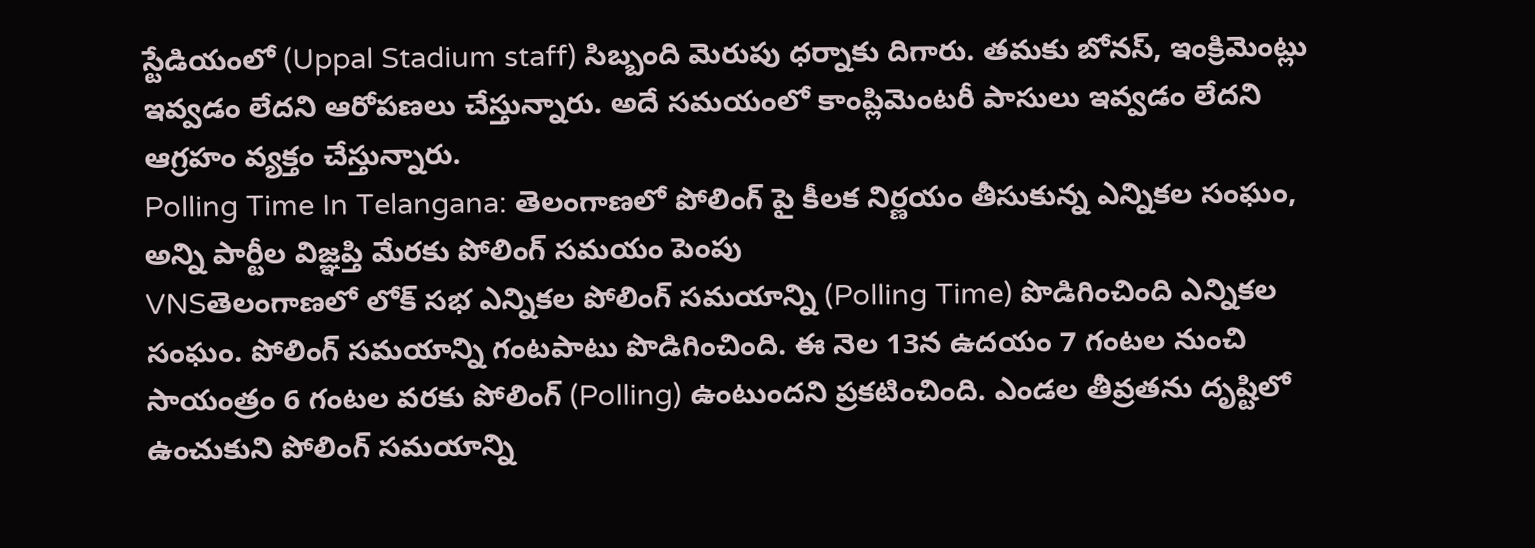స్టేడియంలో (Uppal Stadium staff) సిబ్బంది మెరుపు ధ‌ర్నాకు దిగారు. తమకు బోనస్, ఇంక్రిమెంట్లు ఇవ్వడం లేదని ఆరోపణలు చేస్తున్నారు. అదే స‌మ‌యంలో కాంప్లిమెంటరీ పాసులు ఇవ్వడం లేదని ఆగ్రహం వ్య‌క్తం చేస్తున్నారు.
Polling Time In Telangana: తెలంగాణలో పోలింగ్ పై కీల‌క నిర్ణ‌యం తీసుకున్న ఎన్నిక‌ల సంఘం, అన్ని పార్టీల విజ్ఞ‌ప్తి మేర‌కు పోలింగ్ స‌మ‌యం పెంపు
VNSతెలంగాణలో లోక్ సభ ఎన్నికల పోలింగ్ సమయాన్ని (Polling Time) పొడిగించింది ఎన్నికల సంఘం. పోలింగ్ సమయాన్ని గంటపాటు పొడిగించింది. ఈ నెల 13న ఉదయం 7 గంటల నుంచి సాయంత్రం 6 గంటల వరకు పోలింగ్ (Polling) ఉంటుందని ప్రకటించింది. ఎండల తీవ్రతను దృష్టిలో ఉంచుకుని పోలింగ్ సమయాన్ని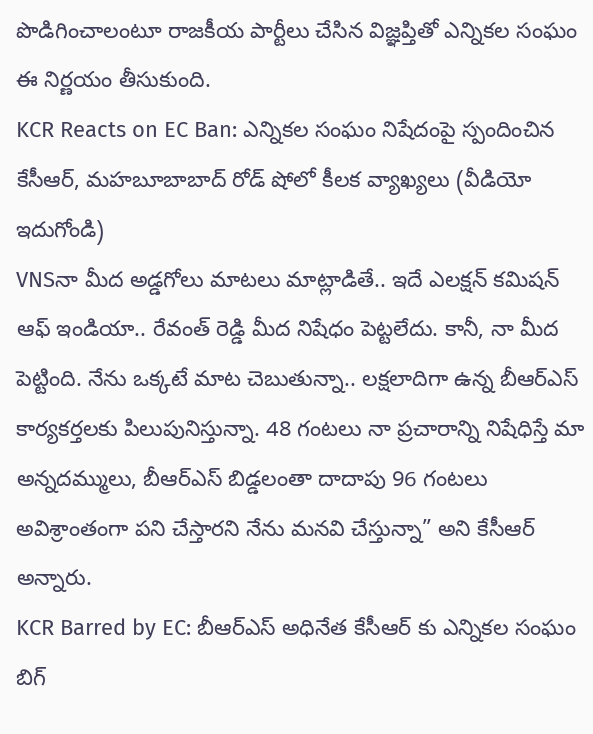పొడిగించాలంటూ రాజకీయ పార్టీలు చేసిన విజ్ఞప్తితో ఎన్నికల సంఘం ఈ నిర్ణయం తీసుకుంది.
KCR Reacts on EC Ban: ఎన్నిక‌ల సంఘం నిషేదంపై స్పందించిన కేసీఆర్, మ‌హ‌బూబాబాద్ రోడ్ షోలో కీల‌క వ్యాఖ్య‌లు (వీడియో ఇదుగోండి)
VNSనా మీద అడ్డగోలు మాటలు మాట్లాడితే.. ఇదే ఎలక్షన్ కమిషన్ ఆఫ్ ఇండియా.. రేవంత్ రెడ్డి మీద నిషేధం పెట్టలేదు. కానీ, నా మీద పెట్టింది. నేను ఒక్కటే మాట చెబుతున్నా.. లక్షలాదిగా ఉన్న బీఆర్ఎస్ కార్యకర్తలకు పిలుపునిస్తున్నా. 48 గంటలు నా ప్రచారాన్ని నిషేధిస్తే మా అన్నదమ్ములు, బీఆర్ఎస్ బిడ్డలంతా దాదాపు 96 గంటలు అవిశ్రాంతంగా పని చేస్తారని నేను మనవి చేస్తున్నా” అని కేసీఆర్ అన్నారు.
KCR Barred by EC: బీఆర్ఎస్ అధినేత కేసీఆర్ కు ఎన్నిక‌ల సంఘం బిగ్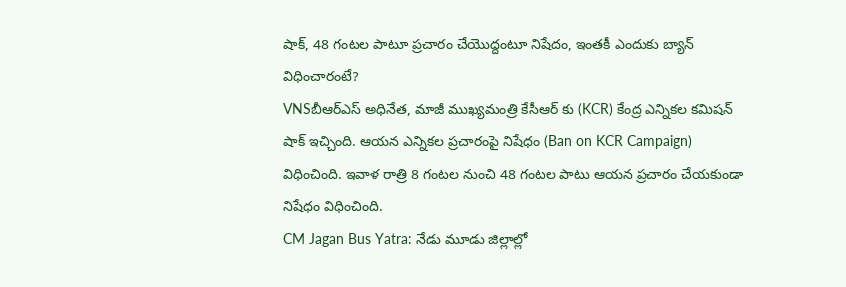షాక్, 48 గంట‌ల పాటూ ప్ర‌చారం చేయొద్దంటూ నిషేదం, ఇంత‌కీ ఎందుకు బ్యాన్ విధించారంటే?
VNSబీఆర్ఎస్ అధినేత, మాజీ ముఖ్యమంత్రి కేసీఆర్ కు (KCR) కేంద్ర ఎన్నికల కమిషన్ షాక్ ఇచ్చింది. ఆయన ఎన్నికల ప్రచారంపై నిషేధం (Ban on KCR Campaign) విధించింది. ఇవాళ రాత్రి 8 గంటల నుంచి 48 గంటల పాటు ఆయన ప్రచారం చేయకుండా నిషేధం విధించింది.
CM Jagan Bus Yatra: నేడు మూడు జిల్లాల్లో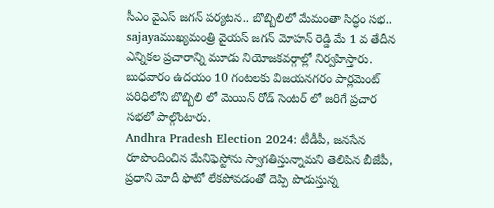సీఎం వైఎస్‌ జగన్‌ పర్యటన.. బొబ్బిలిలో మేమంతా సిద్ధం సభ..
sajayaముఖ్య‌మంత్రి వైయ‌స్ జ‌గ‌న్ మోహ‌న్ రెడ్డి మే 1 వ తేదీన ఎన్నికల ప్రచారాన్ని మూడు నియోజకవర్గాల్లో నిర్వహిస్తారు. బుధవారం ఉదయం 10 గంటలకు విజయనగరం పార్లమెంట్ పరిధిలోని బొబ్బిలి లో మెయిన్ రోడ్ సెంటర్ లో జరిగే ప్రచార సభలో పాల్గొంటారు.
Andhra Pradesh Election 2024: టీడీపీ, జనసేన రూపొందించిన మేనిఫెస్టోను స్వాగతిస్తున్నామని తెలిపిన బీజేపీ, ప్రధాని మోదీ ఫొటో లేకపోవడంతో దెప్పి పొడుస్తున్న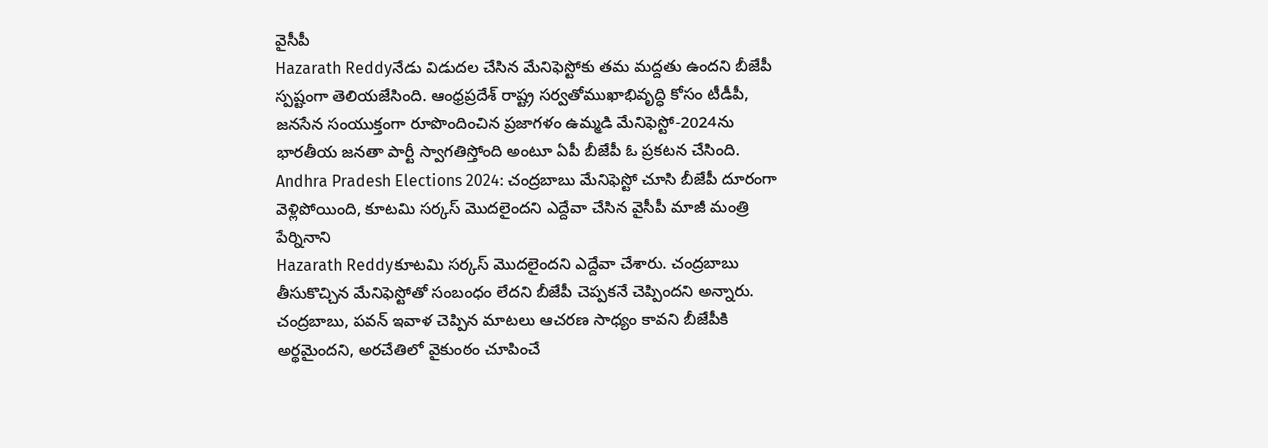వైసీపీ
Hazarath Reddyనేడు విడుదల చేసిన మేనిఫెస్టోకు తమ మద్దతు ఉందని బీజేపీ స్పష్టంగా తెలియజేసింది. ఆంధ్రప్రదేశ్ రాష్ట్ర సర్వతోముఖాభివృద్ధి కోసం టీడీపీ, జనసేన సంయుక్తంగా రూపొందించిన ప్రజాగళం ఉమ్మడి మేనిఫెస్టో-2024ను భారతీయ జనతా పార్టీ స్వాగతిస్తోంది అంటూ ఏపీ బీజేపీ ఓ ప్రకటన చేసింది.
Andhra Pradesh Elections 2024: చంద్రబాబు మేనిఫెస్టో చూసి బీజేపీ దూరంగా వెళ్లిపోయింది, కూటమి సర్కస్ మొదలైందని ఎద్దేవా చేసిన వైసీపీ మాజీ మంత్రి పేర్నినాని
Hazarath Reddyకూటమి సర్కస్ మొదలైందని ఎద్దేవా చేశారు. చంద్రబాబు తీసుకొచ్చిన మేనిఫెస్టోతో సంబంధం లేదని బీజేపీ చెప్పకనే చెప్పిందని అన్నారు. చంద్రబాబు, పవన్ ఇవాళ చెప్పిన మాటలు ఆచరణ సాధ్యం కావని బీజేపీకి అర్థమైందని, అరచేతిలో వైకుంఠం చూపించే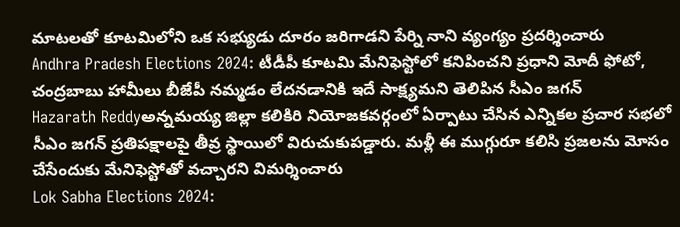మాటలతో కూటమిలోని ఒక సభ్యుడు దూరం జరిగాడని పేర్ని నాని వ్యంగ్యం ప్రదర్శించారు
Andhra Pradesh Elections 2024: టీడీపీ కూటమి మేనిఫెస్టోలో కనిపించని ప్రధాని మోదీ ఫోటో, చంద్రబాబు హామీలు బీజేపీ నమ్మడం లేదనడానికి ఇదే సాక్ష్యమని తెలిపిన సీఎం జగన్
Hazarath Reddyఅన్నమయ్య జిల్లా కలికిరి నియోజకవర్గంలో ఏర్పాటు చేసిన ఎన్నికల ప్రచార సభలో సీఎం జగన్ ప్రతిపక్షాలపై తీవ్ర స్థాయిలో విరుచుకుపడ్డారు. మళ్లీ ఈ ముగ్గురూ కలిసి ప్రజలను మోసం చేసేందుకు మేనిఫెస్టోతో వచ్చారని విమర్శించారు
Lok Sabha Elections 2024: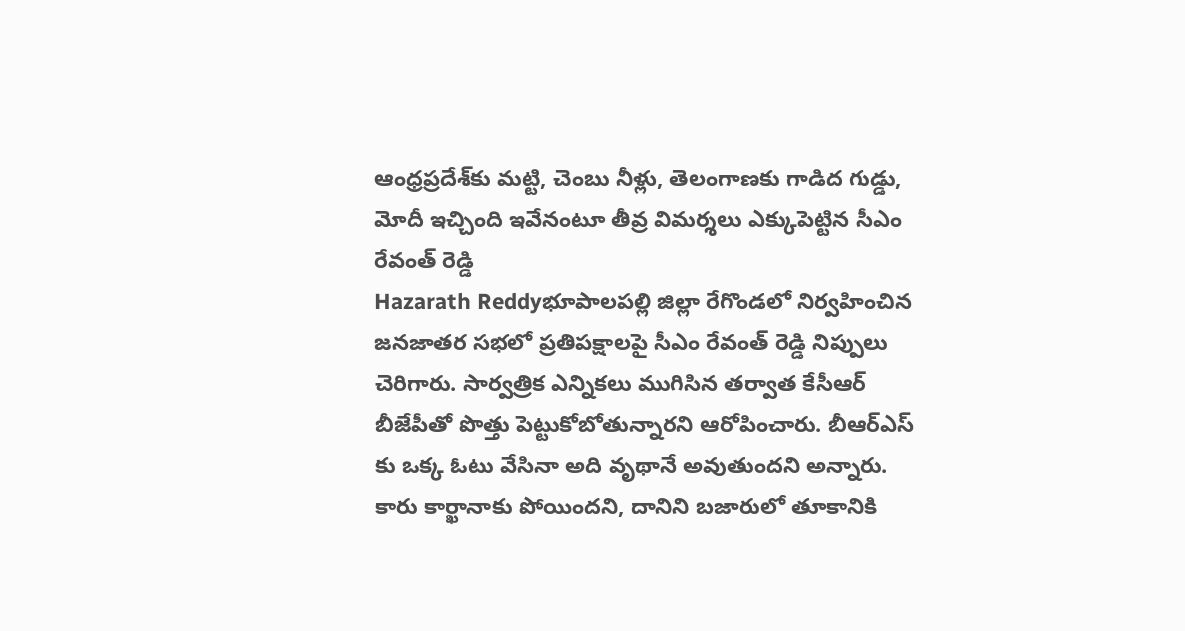ఆంధ్రప్రదేశ్‌కు మట్టి, చెంబు నీళ్లు, తెలంగాణకు గాడిద గుడ్డు, మోదీ ఇచ్చింది ఇవేనంటూ తీవ్ర విమర్శలు ఎక్కుపెట్టిన సీఎం రేవంత్ రెడ్డి
Hazarath Reddyభూపాలపల్లి జిల్లా రేగొండలో నిర్వహించిన జనజాతర సభలో ప్రతిపక్షాలపై సీఎం రేవంత్‌ రెడ్డి నిప్పులు చెరిగారు. సార్వత్రిక ఎన్నికలు ముగిసిన తర్వాత కేసీఆర్‌ బీజేపీతో పొత్తు పెట్టుకోబోతున్నారని ఆరోపించారు. బీఆర్ఎస్ కు ఒక్క ఓటు వేసినా అది వృథానే అవుతుందని అన్నారు. కారు కార్ఖానాకు పోయిందని, దానిని బజారులో తూకానికి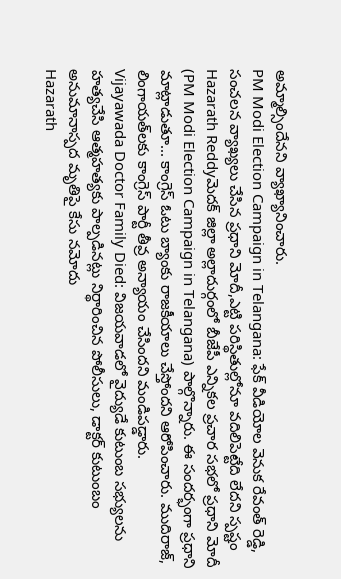అమ్మాల్సిందేనని వ్యాఖ్యానించారు.
PM Modi Election Campaign in Telangana: ఫేక్ వీడియోల వెనుక రేవంత్ రెడ్డి, సంచలన వ్యాఖ్యలు చేసిన ప్రధాని మోదీ,ఎట్టి పరిస్థితుల్లోనూ వదిలిపెట్టేది లేదని స్పష్టం
Hazarath Reddyమెదక్ జిల్లా అల్లాదుర్గంలో బీజేపీ ఎన్నికల ప్రచార సభలో ప్రధాని మోదీ (PM Modi Election Campaign in Telangana) పాల్గొన్నారు. ఈ సందర్భంగా ప్రధాని మాట్లాడుతూ... కాంగ్రెస్ ఓటు బ్యాంకు రాజకీయాలు చేస్తోందని ఆరోపించారు. ముదిరాజ్, లింగాయత్‌లకు కాంగ్రెస్ పార్టీ తీవ్ర అన్యాయం చేసిందని మండిపడ్డారు.
Vijayawada Doctor Family Died: విజయవాడలో వైద్యుడే కుటుంబ సభ్యులను హత్యచేసి ఆత్మహత్యకు పాల్పడినట్లు నిర్థారించిన పోలీసులు, డాక్టర్ కుటుంబం అనుమానాస్పద మృతిపై కేసు నమోదు
Hazarath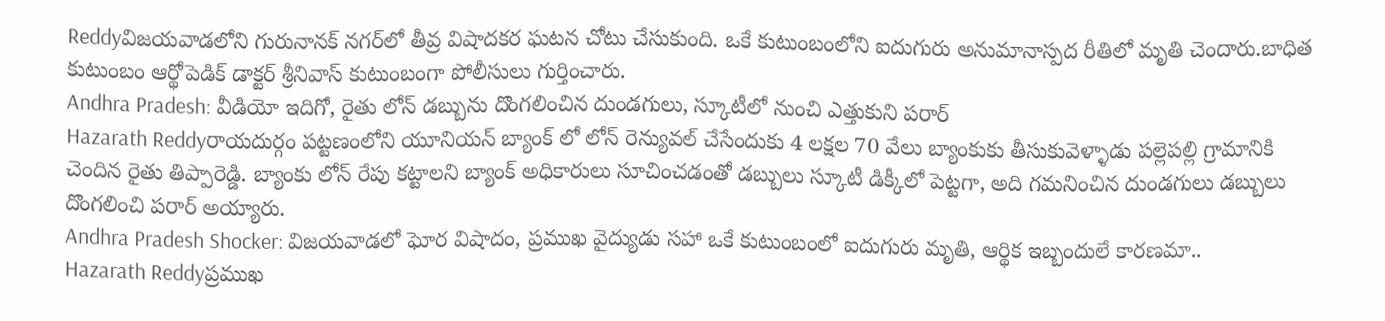Reddyవిజయవాడలోని గురునానక్‌ నగర్‌లో తీవ్ర విషాదకర ఘటన చోటు చేసుకుంది. ఒకే కుటుంబంలోని ఐదుగురు అనుమానాస్పద రీతిలో మృతి చెందారు.బాధిత కుటుంబం ఆర్థోపెడిక్‌ డాక్టర్‌ శ్రీనివాస్‌ కుటుంబంగా పోలీసులు గుర్తించారు.
Andhra Pradesh: వీడియో ఇదిగో, రైతు లోన్ డబ్బును దొంగలించిన దుండగులు, స్కూటీలో నుంచి ఎత్తుకుని పరార్
Hazarath Reddyరాయదుర్గం పట్టణంలోని యూనియన్ బ్యాంక్ లో లోన్ రెన్యువల్ చేసేందుకు 4 లక్షల 70 వేలు బ్యాంకుకు తీసుకువెళ్ళాడు పల్లెపల్లి గ్రామానికి చెందిన రైతు తిప్పారెడ్డి. బ్యాంకు లోన్ రేపు కట్టాలని బ్యాంక్ అధికారులు సూచించడంతో డబ్బులు స్కూటీ డిక్కీలో పెట్టగా, అది గమనించిన దుండగులు డబ్బులు దొంగలించి పరార్ అయ్యారు.
Andhra Pradesh Shocker: విజయవాడలో ఘోర విషాదం, ప్రముఖ వైద్యుడు సహా ఒకే కుటుంబంలో ఐదుగురు మృతి, ఆర్థిక ఇబ్బందులే కారణమా..
Hazarath Reddyప్రముఖ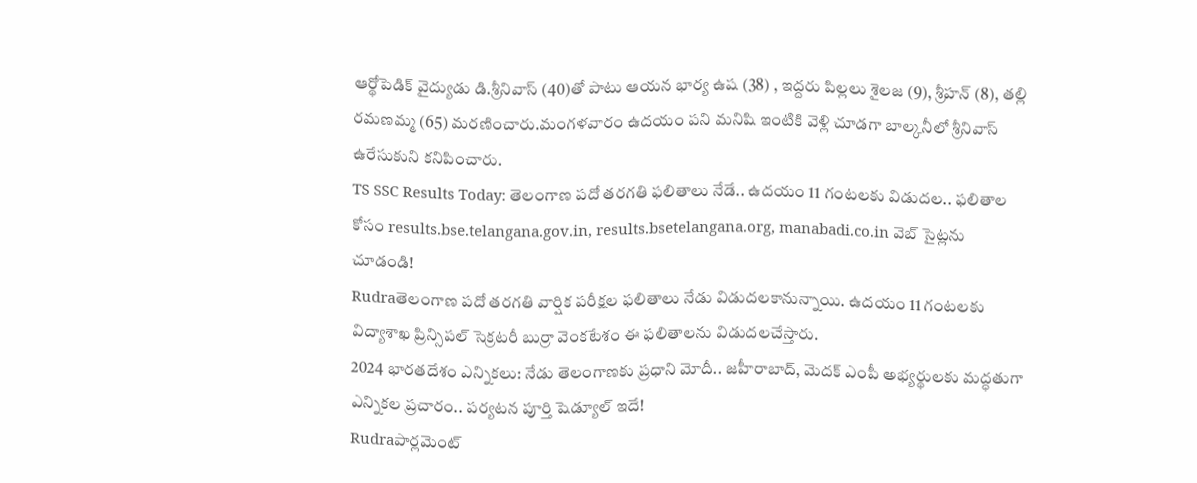ఆర్థోపెడిక్‌ వైద్యుడు డి.శ్రీనివాస్‌ (40)తో పాటు ఆయన భార్య ఉష (38) , ఇద్దరు పిల్లలు శైలజ (9), శ్రీహన్‌ (8), తల్లి రమణమ్మ (65) మరణించారు.మంగళవారం ఉదయం పని మనిషి ఇంటికి వెళ్లి చూడగా బాల్కనీలో శ్రీనివాస్‌ ఉరేసుకుని కనిపించారు.
TS SSC Results Today: తెలంగాణ పదో తరగతి ఫలితాలు నేడే.. ఉదయం 11 గంటలకు విడుదల.. ఫలితాల కోసం results.bse.telangana.gov.in, results.bsetelangana.org, manabadi.co.in వెబ్‌ సైట్లను చూడండి!
Rudraతెలంగాణ పదో తరగతి వార్షిక పరీక్షల ఫలితాలు నేడు విడుదలకానున్నాయి. ఉదయం 11 గంటలకు విద్యాశాఖ ప్రిన్సిపల్‌ సెక్రటరీ బుర్రా వెంకటేశం ఈ ఫలితాలను విడుదలచేస్తారు.
2024 భారతదేశం ఎన్నికలు: నేడు తెలంగాణ‌కు ప్ర‌ధాని మోదీ.. జ‌హీరాబాద్, మెద‌క్ ఎంపీ అభ్య‌ర్థుల‌కు మ‌ద్ధ‌తుగా ఎన్నిక‌ల‌ ప్ర‌చారం.. పర్యటన పూర్తి షెడ్యూల్ ఇదే!
Rudraపార్ల‌మెంట్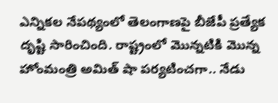ఎన్నిక‌ల నేప‌థ్యంలో తెలంగాణ‌పై బీజేపీ ప్రత్యేక దృష్టి సారించింది. రాష్ట్రంలో మొన్నటికి మొన్న హోంమంత్రి అమిత్ షా పర్యటించగా.. నేడు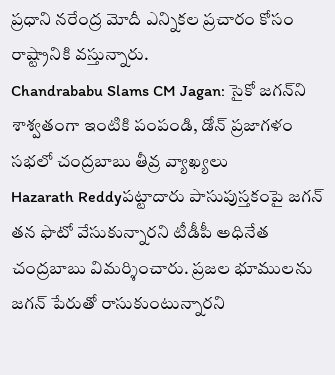ప్రధాని న‌రేంద్ర మోదీ ఎన్నిక‌ల ప్ర‌చారం కోసం రాష్ట్రానికి వ‌స్తున్నారు.
Chandrababu Slams CM Jagan: సైకో జగన్‌ని శాశ్వతంగా ఇంటికి పంపండి, డోన్‌ ప్రజాగళం సభలో చంద్రబాబు తీవ్ర వ్యాఖ్యలు
Hazarath Reddyపట్టాదారు పాసుపుస్తకంపై జగన్‌ తన ఫొటో వేసుకున్నారని టీడీపీ అధినేత చంద్రబాబు విమర్శించారు. ప్రజల భూములను జగన్‌ పేరుతో రాసుకుంటున్నారని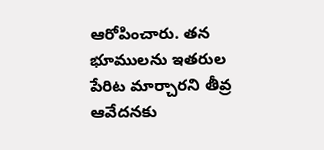ఆరోపించారు. తన భూములను ఇతరుల పేరిట మార్చారని తీవ్ర ఆవేదనకు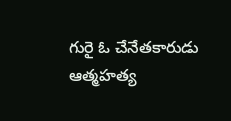గురై ఓ చేనేతకారుడు ఆత్మహత్య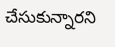చేసుకున్నారని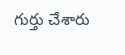గుర్తు చేశారు